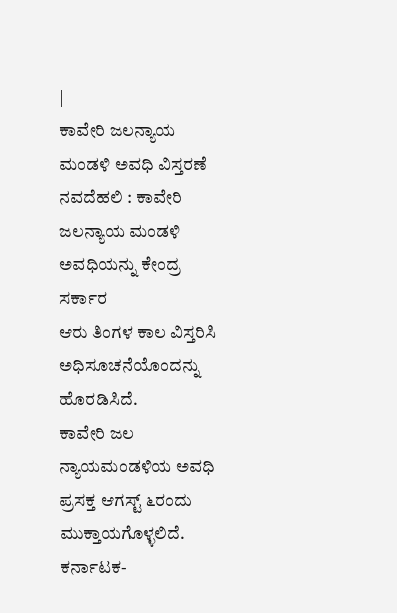|
ಕಾವೇರಿ ಜಲನ್ಯಾಯ ಮಂಡಳಿ ಅವಧಿ ವಿಸ್ತರಣೆ
ನವದೆಹಲಿ : ಕಾವೇರಿ ಜಲನ್ಯಾಯ ಮಂಡಳಿ ಅವಧಿಯನ್ನು ಕೇಂದ್ರ ಸರ್ಕಾರ
ಆರು ತಿಂಗಳ ಕಾಲ ವಿಸ್ತರಿಸಿ ಅಧಿಸೂಚನೆಯೊಂದನ್ನು ಹೊರಡಿಸಿದೆ.
ಕಾವೇರಿ ಜಲ ನ್ಯಾಯಮಂಡಳಿಯ ಅವಧಿ ಪ್ರಸಕ್ತ ಆಗಸ್ಟ್ ೬ರಂದು
ಮುಕ್ತಾಯಗೊಳ್ಳಲಿದೆ. ಕರ್ನಾಟಕ-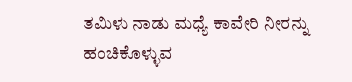ತಮಿಳು ನಾಡು ಮಧ್ಯೆ ಕಾವೇರಿ ನೀರನ್ನು
ಹಂಚಿಕೊಳ್ಳುವ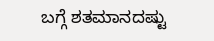ಬಗ್ಗೆ ಶತಮಾನದಷ್ಟು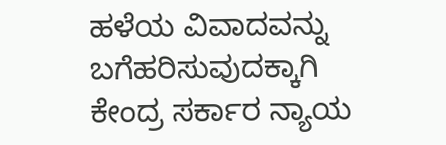ಹಳೆಯ ವಿವಾದವನ್ನು ಬಗೆಹರಿಸುವುದಕ್ಕಾಗಿ
ಕೇಂದ್ರ ಸರ್ಕಾರ ನ್ಯಾಯ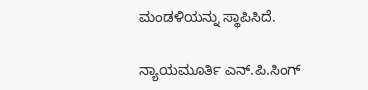ಮಂಡಳಿಯನ್ನು ಸ್ಥಾಪಿಸಿದೆ.

ನ್ಯಾಯಮೂರ್ತಿ ಎನ್.ಪಿ.ಸಿಂಗ್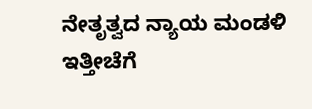ನೇತೃತ್ವದ ನ್ಯಾಯ ಮಂಡಳಿ ಇತ್ತೀಚೆಗೆ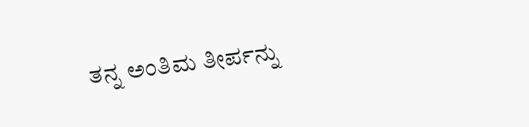ತನ್ನ ಅಂತಿಮ ತೀರ್ಪನ್ನು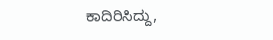ಕಾದಿರಿಸಿದ್ದು,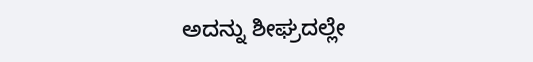ಅದನ್ನು ಶೀಘ್ರದಲ್ಲೇ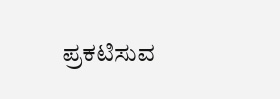ಪ್ರಕಟಿಸುವ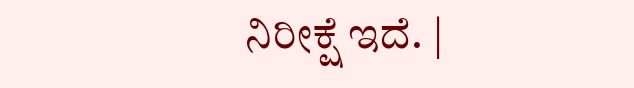ನಿರೀಕ್ಷೆ ಇದೆ. |